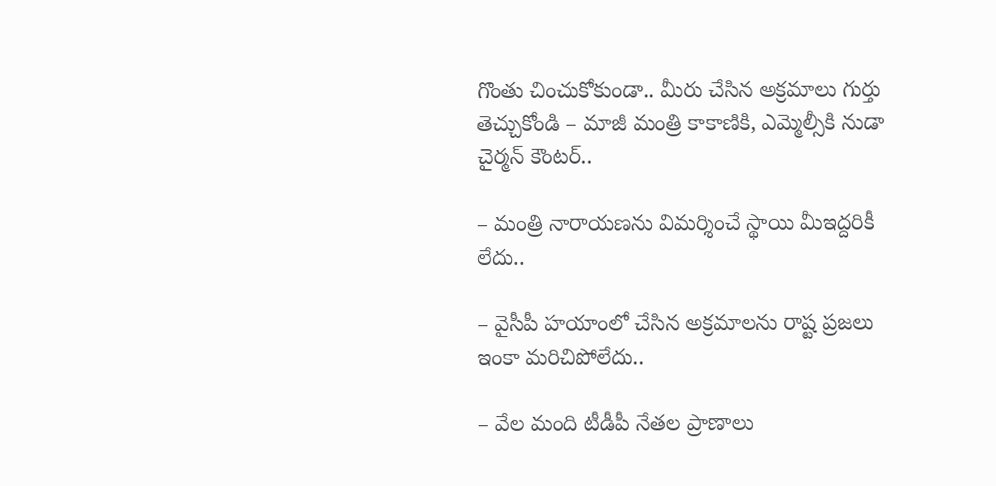గొంతు చించుకోకుండా.. మీరు చేసిన అక్రమాలు గుర్తు తెచ్చుకోండి – మాజీ మంత్రి కాకాణికి, ఎమ్మెల్సీకి నుడా చైర్మన్ కౌంటర్..

– మంత్రి నారాయణను విమర్శించే స్థాయి మీఇద్దరికీ లేదు..

– వైసీపీ హయాంలో చేసిన అక్రమాలను రాష్ట ప్రజలు ఇంకా మరిచిపోలేదు..

– వేల మంది టీడీపీ నేతల ప్రాణాలు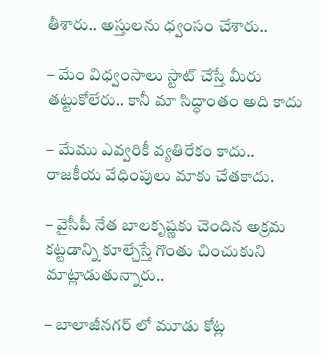తీశారు.. అస్తులను ధ్వంసం చేశారు..

– మేం విధ్వంసాలు స్టాట్ చేస్తే మీరు తట్టుకోలేరు.. కానీ మా సిద్ధాంతం అది కాదు

– మేము ఎవ్వరికీ వ్యతిరేకం కాదు.. రాజకీయ వేధింపులు మాకు చేతకాదు.

– వైసీపీ నేత బాలకృష్ణకు చెందిన అక్రమ కట్టడాన్ని కూల్చేస్తే గొంతు చించుకుని మాట్లాడుతున్నారు..

– బాలాజీనగర్ లో మూడు కోట్ల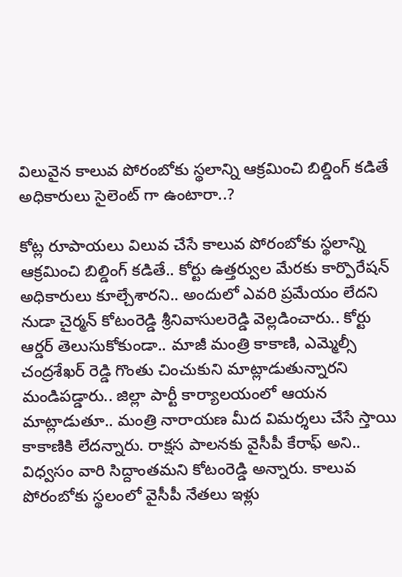విలువైన కాలువ పోరంబోకు స్థలాన్ని ఆక్రమించి బిల్డింగ్ కడితే అధికారులు సైలెంట్ గా ఉంటారా..?

కోట్ల రూపాయలు విలువ చేసే కాలువ పోరంబోకు స్థలాన్ని ఆక్రమించి బిల్డింగ్ కడితే.. కోర్టు ఉత్తర్వుల మేరకు కార్పొరేషన్ అధికారులు కూల్చేశారని.. అందులో ఎవరి ప్రమేయం లేదని నుడా చైర్మన్ కోటంరెడ్డి శ్రీనివాసులరెడ్డి వెల్లడించారు.. కోర్టు ఆర్డర్ తెలుసుకోకుండా.. మాజీ మంత్రి కాకాణి, ఎమ్మెల్సీ చంద్రశేఖర్ రెడ్డి గొంతు చించుకుని మాట్లాడుతున్నారని మండిపడ్డారు.. జిల్లా పార్టీ కార్యాలయంలో ఆయన మాట్లాడుతూ.. మంత్రి నారాయణ మీద విమర్శలు చేసే స్తాయి కాకాణికి లేదన్నారు. రాక్షస పాలనకు వైసీపీ కేరాఫ్ అని.. విధ్వసం వారి సిద్దాంతమని కోటంరెడ్డి అన్నారు. కాలువ పోరంబోకు స్థలంలో వైసీపీ నేతలు ఇళ్లు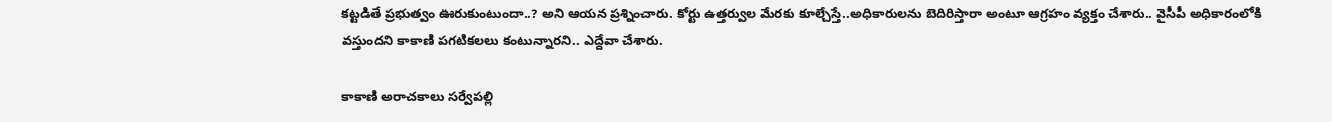కట్టడితే ప్రభుత్వం ఊరుకుంటుందా..? అని ఆయన ప్రశ్నించారు. కోర్టు ఉత్తర్వుల మేరకు కూల్చేస్తే..అధికారులను బెదిరిస్తారా అంటూ ఆగ్రహం వ్యక్తం చేశారు.. వైసీపీ అధికారంలోకి వస్తుందని కాకాణి పగటికలలు కంటున్నారని.. ఎద్దేవా చేశారు.

కాకాణి అరాచకాలు సర్వేపల్లి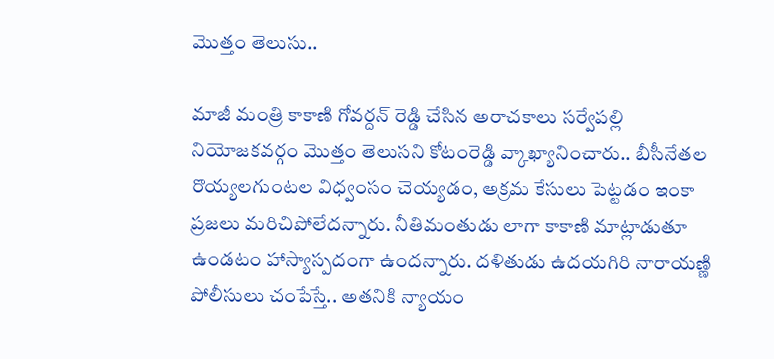మొత్తం తెలుసు..

మాజీ మంత్రి కాకాణి గోవర్దన్ రెడ్డి చేసిన అరాచకాలు సర్వేపల్లి నియోజకవర్గం మొత్తం తెలుసని కోటంరెడ్డి వ్కాఖ్యానించారు.. బీసీనేతల రొయ్యలగుంటల విధ్వంసం చెయ్యడం, అక్రమ కేసులు పెట్టడం ఇంకా ప్రజలు మరిచిపోలేదన్నారు. నీతిమంతుడు లాగా కాకాణి మాట్లాడుతూ ఉండటం హాస్యాస్పదంగా ఉందన్నారు. దళితుడు ఉదయగిరి నారాయణ్ణి పోలీసులు చంపేస్తే.. అతనికి న్యాయం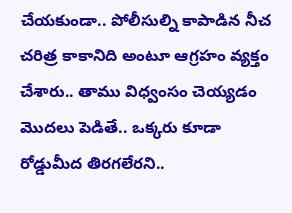చేయకుండా.. పోలీసుల్ని కాపాడిన నీచ చరిత్ర కాకానిది అంటూ ఆగ్రహం వ్యక్తం చేశారు.. తాము విధ్వంసం చెయ్యడం మొదలు పెడితే.. ఒక్కరు కూడా రోడ్డుమీద తిరగలేరని..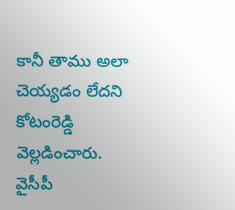కానీ తాము అలా చెయ్యడం లేదని కోటంరెడ్డి వెల్లడించారు. వైసీపీ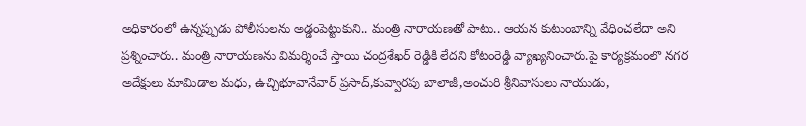అధికారంలో ఉన్నప్పుడు పోలీసులను అడ్డంపెట్టుకుని.. మంత్రి నారాయణతో పాటు.. ఆయన కుటుంబాన్ని వేధించలేదా అని ప్రశ్నించారు.. మంత్రి నారాయణను విమర్శించే స్తాయి చంద్రశేఖర్ రెడ్డికి లేదని కోటంరెడ్డి వ్యాఖ్యనించారు.పై కార్యక్రమంలొ నగర అదేక్షులు మామిడాల మధు, ఉచ్చిభూవానేవార్ ప్రసాద్,కువ్వారపు బాలాజీ,అంచురి శ్రీనివాసులు నాయుడు,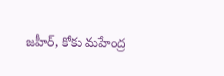జహీర్, కోకు మహేంద్ర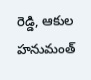రెడ్డి, ఆకుల హనుమంత్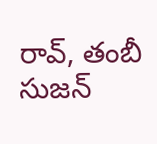రావ్, తంబీ సుజన్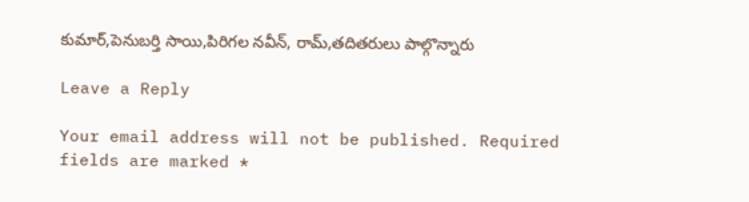కుమార్,పెనుబర్తి సాయి,పిరిగల నవీన్, రామ్,తదితరులు పాల్గొన్నారు

Leave a Reply

Your email address will not be published. Required fields are marked *